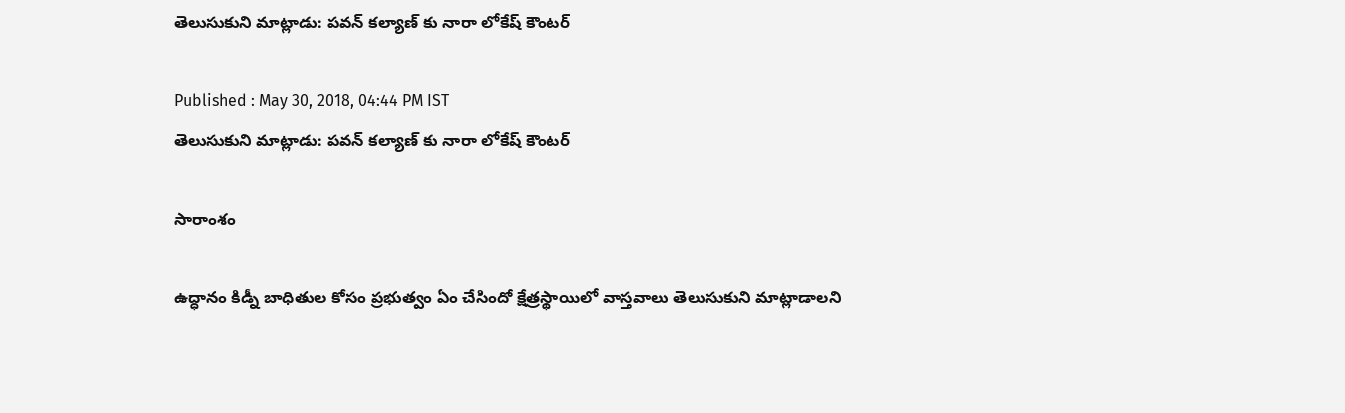తెలుసుకుని మాట్లాడు: పవన్ కల్యాణ్ కు నారా లోకేష్ కౌంటర్

Published : May 30, 2018, 04:44 PM IST
తెలుసుకుని మాట్లాడు: పవన్ కల్యాణ్ కు నారా లోకేష్ కౌంటర్

సారాంశం

ఉద్ధానం కిడ్నీ బాధితుల కోసం ప్రభుత్వం ఏం చేసిందో క్షేత్రస్థాయిలో వాస్తవాలు తెలుసుకుని మాట్లాడాలని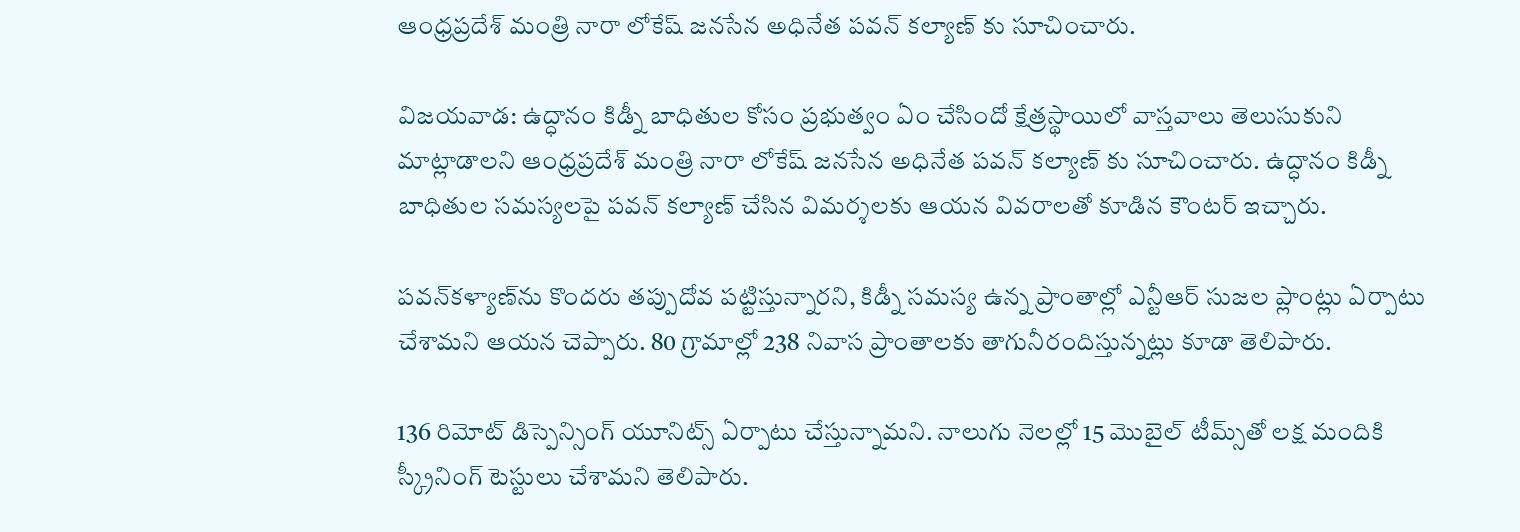ఆంధ్రప్రదేశ్ మంత్రి నారా లోకేష్ జనసేన అధినేత పవన్ కల్యాణ్ కు సూచించారు.

విజయవాడ: ఉద్ధానం కిడ్నీ బాధితుల కోసం ప్రభుత్వం ఏం చేసిందో క్షేత్రస్థాయిలో వాస్తవాలు తెలుసుకుని మాట్లాడాలని ఆంధ్రప్రదేశ్ మంత్రి నారా లోకేష్ జనసేన అధినేత పవన్ కల్యాణ్ కు సూచించారు. ఉద్ధానం కిడ్నీ బాధితుల సమస్యలపై పవన్ కల్యాణ్ చేసిన విమర్శలకు ఆయన వివరాలతో కూడిన కౌంటర్ ఇచ్చారు.

పవన్‌కళ్యాణ్‌ను కొందరు తప్పుదోవ పట్టిస్తున్నారని, కిడ్నీ సమస్య ఉన్న ప్రాంతాల్లో ఎన్టీఆర్ సుజల ప్లాంట్లు ఏర్పాటు చేశామని ఆయన చెప్పారు. 80 గ్రామాల్లో 238 నివాస ప్రాంతాలకు తాగునీరందిస్తున్నట్లు కూడా తెలిపారు.

136 రిమోట్ డిస్పెన్సింగ్ యూనిట్స్ ఏర్పాటు చేస్తున్నామని. నాలుగు నెలల్లో 15 మొబైల్ టీమ్స్‌తో లక్ష మందికి స్క్రీనింగ్ టెస్టులు చేశామని తెలిపారు.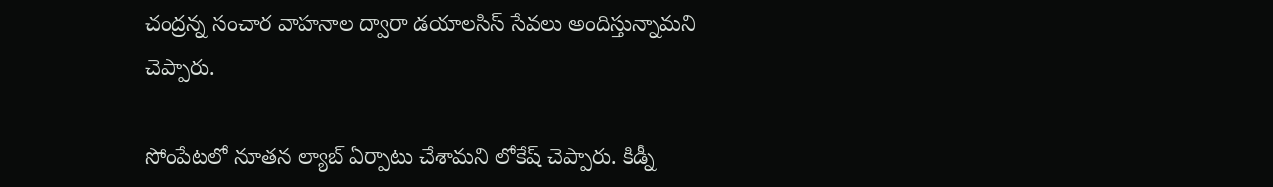చంద్రన్న సంచార వాహనాల ద్వారా డయాలసిస్ సేవలు అందిస్తున్నామని చెప్పారు.

సోంపేటలో నూతన ల్యాబ్ ఏర్పాటు చేశామని లోకేష్ చెప్పారు. కిడ్నీ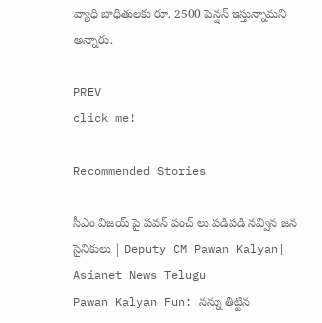వ్యాధి బాధితులకు రూ. 2500 పెన్షన్ ఇస్తున్నామని అన్నారు.

PREV
click me!

Recommended Stories

సీఎం విజయ్ పై పవన్ పంచ్ లు పడిపడి నవ్విన జన సైనికులు | Deputy CM Pawan Kalyan| Asianet News Telugu
Pawan Kalyan Fun: నన్ను తిట్టిన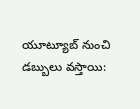యూట్యూబ్ నుంచి డబ్బులు వస్తాయి: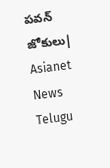పవన్ జోకులు| Asianet News Telugu